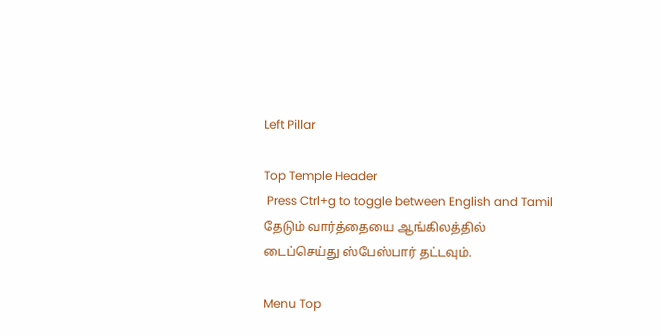Left Pillar

Top Temple Header
 Press Ctrl+g to toggle between English and Tamil
தேடும் வார்த்தையை ஆங்கிலத்தில் டைப்செய்து ஸ்பேஸ்பார் தட்டவும்.

Menu Top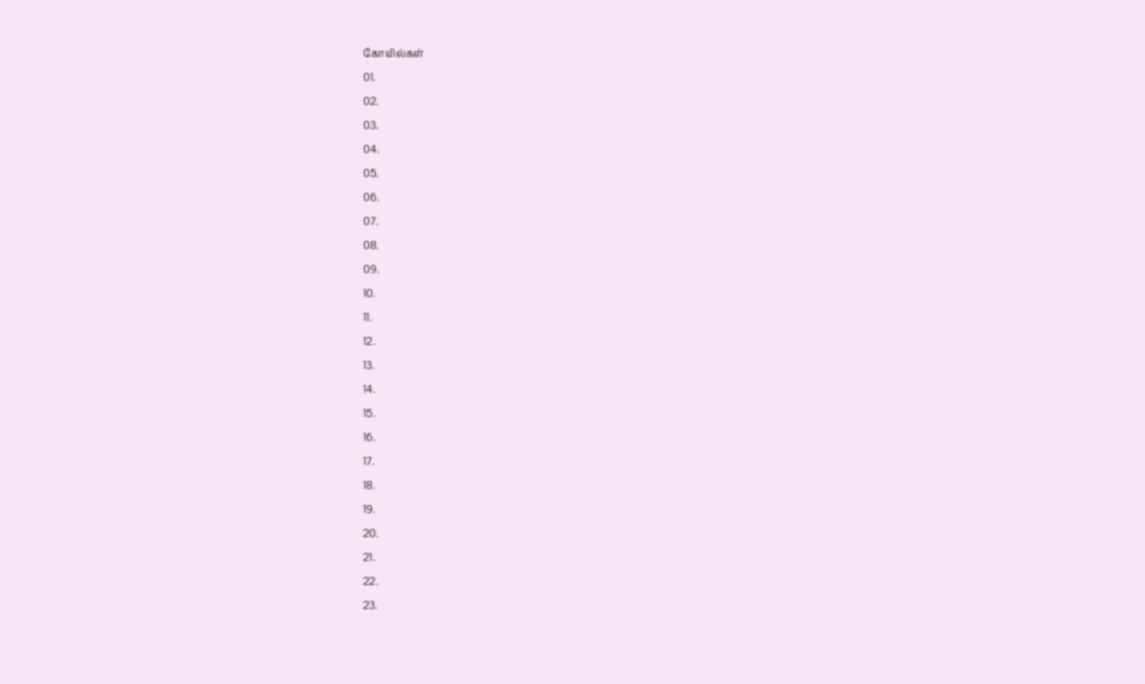கோயில்கள்
01.
02.
03.
04.
05.
06.
07.
08.
09.
10.
11.
12.
13.
14.
15.
16.
17.
18.
19.
20.
21.
22.
23.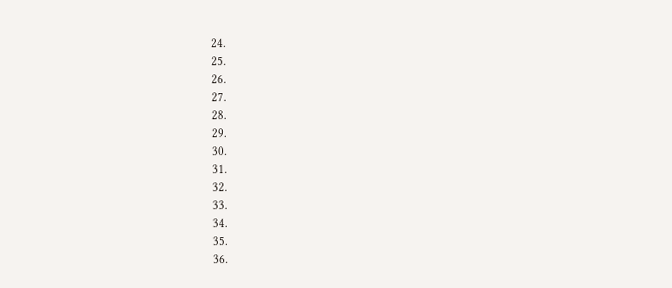24.
25.
26.
27.
28.
29.
30.
31.
32.
33.
34.
35.
36.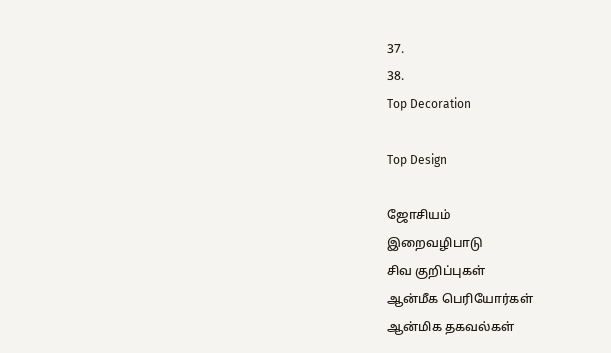37.
38.
Top Decoration

Top Design

ஜோசியம்
இறைவழிபாடு
சிவ குறிப்புகள்
ஆன்மீக பெரியோர்கள்
ஆன்மிக தகவல்கள்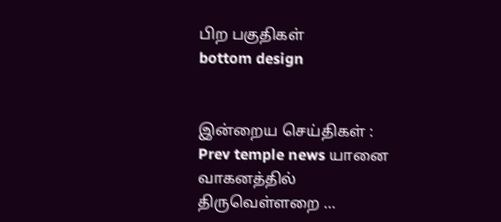பிற பகுதிகள்
bottom design


இன்றைய செய்திகள் :
Prev temple news யானை வாகனத்தில் திருவெள்ளறை ...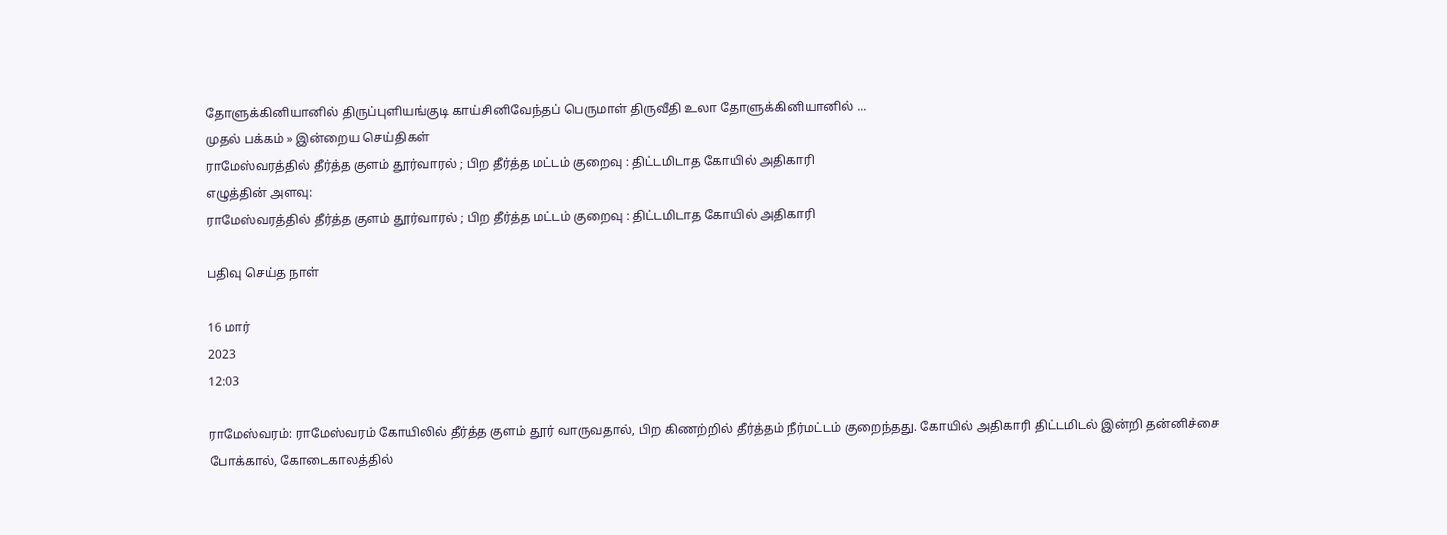தோளுக்கினியானில் திருப்புளியங்குடி காய்சினிவேந்தப் பெருமாள் திருவீதி உலா தோளுக்கினியானில் ...
முதல் பக்கம் » இன்றைய செய்திகள்
ராமேஸ்வரத்தில் தீர்த்த குளம் தூர்வாரல் ; பிற தீர்த்த மட்டம் குறைவு : திட்டமிடாத கோயில் அதிகாரி
எழுத்தின் அளவு:
ராமேஸ்வரத்தில் தீர்த்த குளம் தூர்வாரல் ; பிற தீர்த்த மட்டம் குறைவு : திட்டமிடாத கோயில் அதிகாரி

பதிவு செய்த நாள்

16 மார்
2023
12:03

ராமேஸ்வரம்: ராமேஸ்வரம் கோயிலில் தீர்த்த குளம் தூர் வாருவதால், பிற கிணற்றில் தீர்த்தம் நீர்மட்டம் குறைந்தது. கோயில் அதிகாரி திட்டமிடல் இன்றி தன்னிச்சை போக்கால், கோடைகாலத்தில்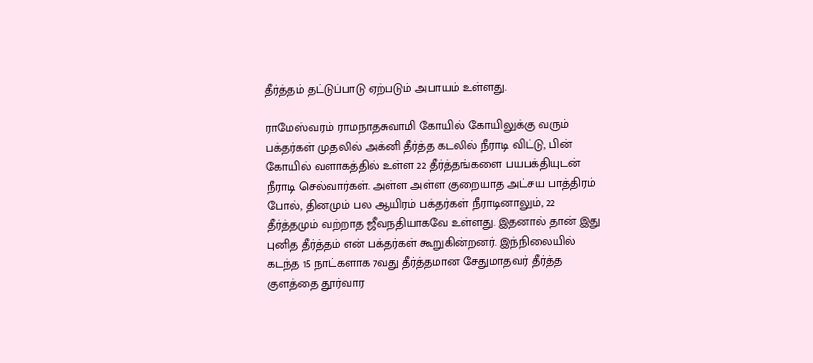தீர்த்தம் தட்டுப்பாடு ஏற்படும் அபாயம் உள்ளது.

ராமேஸ்வரம் ராமநாதசுவாமி கோயில் கோயிலுக்கு வரும் பக்தர்கள் முதலில் அக்னி தீர்த்த கடலில் நீராடி விட்டு, பின் கோயில் வளாகத்தில் உள்ள 22 தீர்த்தங்களை பயபக்தியுடன் நீராடி செல்வார்கள். அள்ள அள்ள குறையாத அட்சய பாத்திரம் போல், தினமும் பல ஆயிரம் பக்தர்கள் நீராடினாலும், 22 தீர்த்தமும் வற்றாத ஜீவநதியாகவே உள்ளது. இதனால் தான் இது புனித தீர்த்தம் என் பக்தர்கள் கூறுகின்றனர். இந்நிலையில் கடந்த 15 நாட்களாக 7வது தீர்த்தமான சேதுமாதவர் தீர்த்த குளத்தை தூர்வார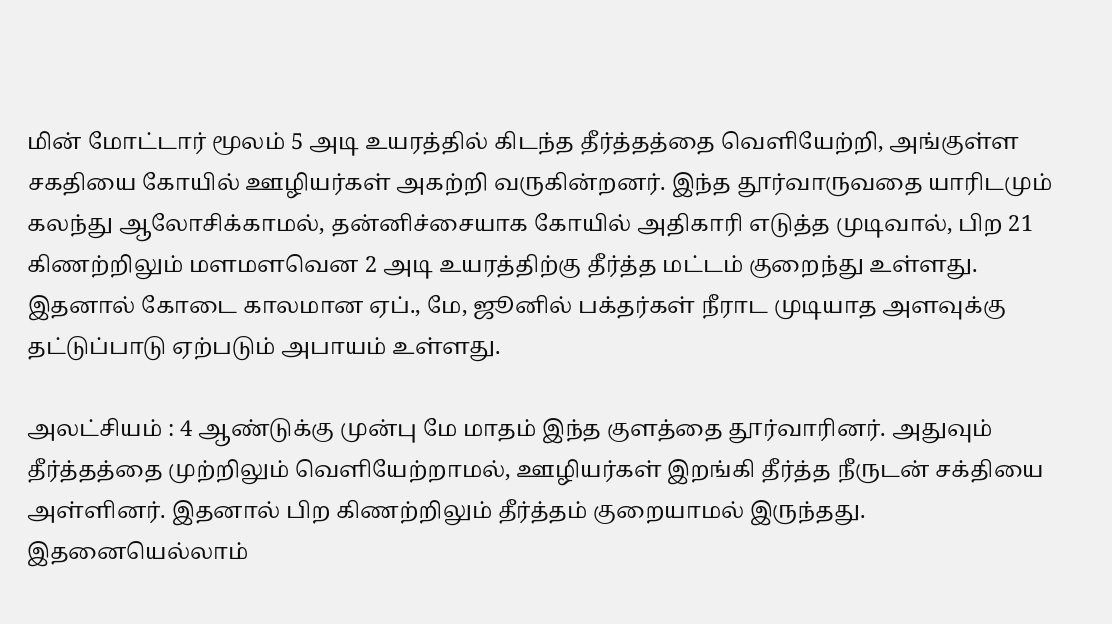மின் மோட்டார் மூலம் 5 அடி உயரத்தில் கிடந்த தீர்த்தத்தை வெளியேற்றி, அங்குள்ள சகதியை கோயில் ஊழியர்கள் அகற்றி வருகின்றனர். இந்த தூர்வாருவதை யாரிடமும் கலந்து ஆலோசிக்காமல், தன்னிச்சையாக கோயில் அதிகாரி எடுத்த முடிவால், பிற 21 கிணற்றிலும் மளமளவென 2 அடி உயரத்திற்கு தீர்த்த மட்டம் குறைந்து உள்ளது. இதனால் கோடை காலமான ஏப்., மே, ஜூனில் பக்தர்கள் நீராட முடியாத அளவுக்கு தட்டுப்பாடு ஏற்படும் அபாயம் உள்ளது.

அலட்சியம் : 4 ஆண்டுக்கு முன்பு மே மாதம் இந்த குளத்தை தூர்வாரினர். அதுவும் தீர்த்தத்தை முற்றிலும் வெளியேற்றாமல், ஊழியர்கள் இறங்கி தீர்த்த நீருடன் சக்தியை அள்ளினர். இதனால் பிற கிணற்றிலும் தீர்த்தம் குறையாமல் இருந்தது. இதனையெல்லாம்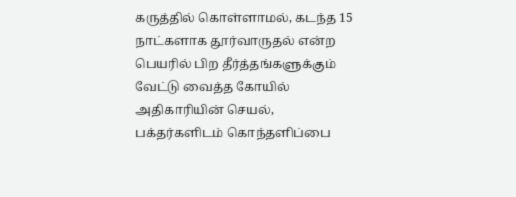கருத்தில் கொள்ளாமல், கடந்த 15 நாட்களாக தூர்வாருதல் என்ற பெயரில் பிற தீர்த்தங்களுக்கும் வேட்டு வைத்த கோயில் அதிகாரியின் செயல், பக்தர்களிடம் கொந்தளிப்பை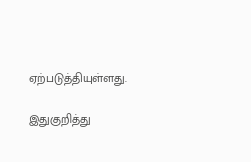ஏற்படுத்தியுள்ளது.

இதுகுறித்து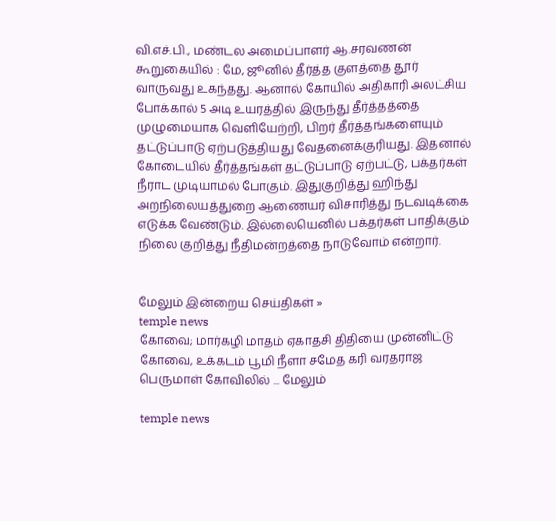வி.எச்.பி., மண்டல அமைப்பாளர் ஆ.சரவணன் கூறுகையில் : மே, ஜூனில் தீர்த்த குளத்தை தூர் வாருவது உகந்தது. ஆனால் கோயில் அதிகாரி அலட்சிய போக்கால் 5 அடி உயரத்தில் இருந்து தீர்த்தத்தை முழுமையாக வெளியேற்றி, பிறர் தீர்த்தங்களையும் தட்டுப்பாடு ஏற்படுத்தியது வேதனைக்குரியது. இதனால் கோடையில் தீர்த்தங்கள் தட்டுப்பாடு ஏற்பட்டு, பக்தர்கள் நீராட முடியாமல் போகும். இதுகுறித்து ஹிந்து அறநிலையத்துறை ஆணையர் விசாரித்து நடவடிக்கை எடுக்க வேண்டும். இல்லையெனில் பக்தர்கள் பாதிக்கும் நிலை குறித்து நீதிமன்றத்தை நாடுவோம் என்றார்.


மேலும் இன்றைய செய்திகள் »
temple news
கோவை; மார்கழி மாதம் ஏகாதசி திதியை முன்னிட்டு கோவை, உக்கடம் பூமி நீளா சமேத கரி வரதராஜ பெருமாள் கோவிலில் ... மேலும்

temple news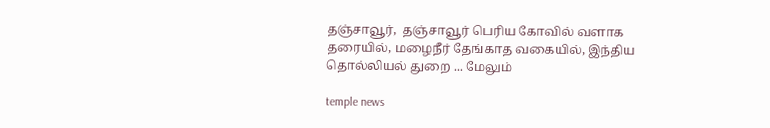தஞ்சாவூர்,  தஞ்சாவூர் பெரிய கோவில் வளாக தரையில், மழைநீர் தேங்காத வகையில், இந்திய தொல்லியல் துறை ... மேலும்

temple news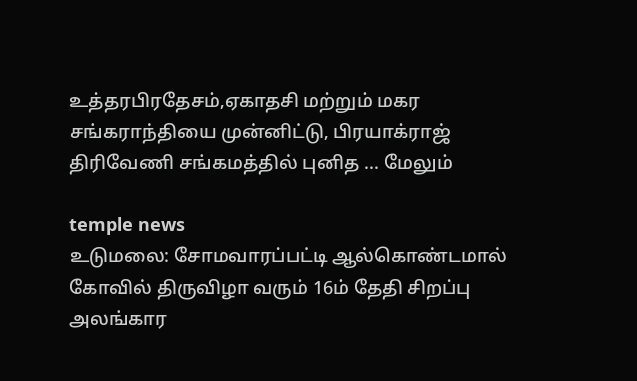உத்தரபிரதேசம்,ஏகாதசி மற்றும் மகர சங்கராந்தியை முன்னிட்டு, பிரயாக்ராஜ் திரிவேணி சங்கமத்தில் புனித ... மேலும்

temple news
உடுமலை: சோமவாரப்பட்டி ஆல்கொண்டமால் கோவில் திருவிழா வரும் 16ம் தேதி சிறப்பு அலங்கார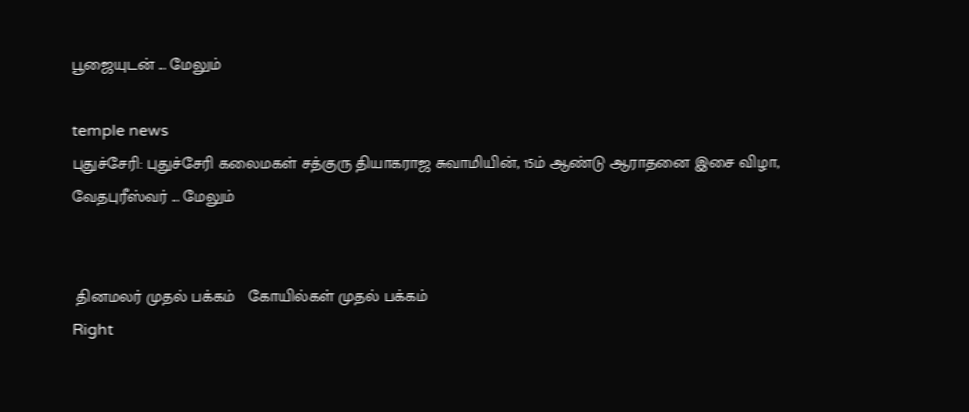பூஜையுடன் ... மேலும்

temple news
புதுச்சேரி: புதுச்சேரி கலைமகள் சத்குரு தியாகராஜ சுவாமியின், 15ம் ஆண்டு ஆராதனை இசை விழா, வேதபுரீஸ்வர் ... மேலும்


 தினமலர் முதல் பக்கம்   கோயில்கள் முதல் பக்கம்
Right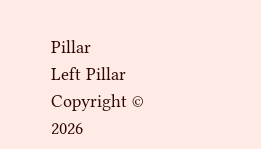Pillar
Left Pillar
Copyright © 2026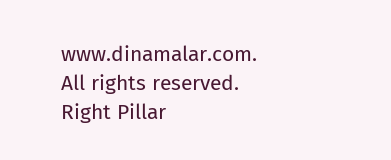www.dinamalar.com. All rights reserved.
Right Pillar